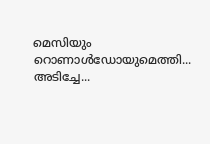മെസിയും റൊണാൾഡോയുമെത്തി...
അടിച്ചേ...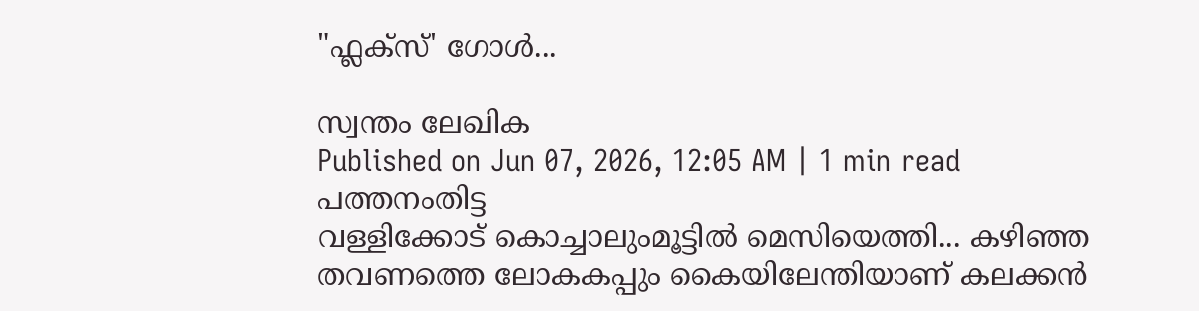"ഫ്ലക്സ്' ഗോൾ...

സ്വന്തം ലേഖിക
Published on Jun 07, 2026, 12:05 AM | 1 min read
പത്തനംതിട്ട
വള്ളിക്കോട് കൊച്ചാലുംമൂട്ടിൽ മെസിയെത്തി... കഴിഞ്ഞ തവണത്തെ ലോകകപ്പും കൈയിലേന്തിയാണ് കലക്കൻ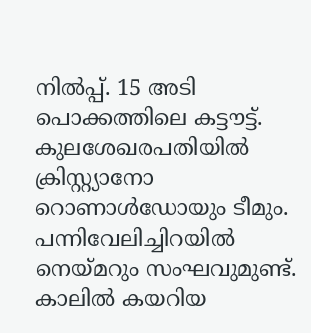നിൽപ്പ്. 15 അടി പൊക്കത്തിലെ കട്ടൗട്ട്. കുലശേഖരപതിയിൽ ക്രിസ്റ്റ്യാനോ റൊണാൾഡോയും ടീമും. പന്നിവേലിച്ചിറയിൽ നെയ്മറും സംഘവുമുണ്ട്. കാലിൽ കയറിയ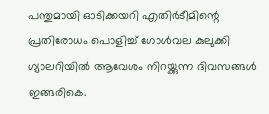പന്തുമായി ഓടിക്കയറി എതിർടീമിന്റെ പ്രതിരോധം പൊളിച്ച് ഗോൾവല കുലുക്കി ഗ്യാലറിയിൽ ആവേശം നിറയ്ക്കുന്ന ദിവസങ്ങൾ ഇങ്ങരികെ.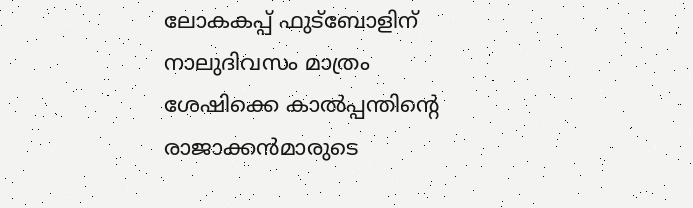ലോകകപ്പ് ഫുട്ബോളിന് നാലുദിവസം മാത്രം ശേഷിക്കെ കാൽപ്പന്തിന്റെ രാജാക്കൻമാരുടെ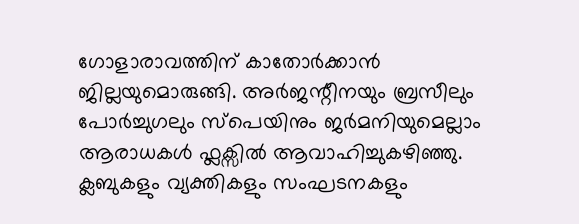ഗോളാരാവത്തിന് കാതോർക്കാൻ ജില്ലയുമൊരുങ്ങി. അർജന്റീനയും ബ്രസീലും പോർച്ചുഗലും സ്പെയിനും ജർമനിയുമെല്ലാം ആരാധകൾ ഫ്ലക്സിൽ ആവാഹിച്ചുകഴിഞ്ഞു.
ക്ലബുകളും വ്യക്തികളും സംഘടനകളും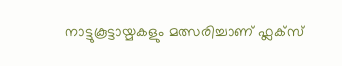നാട്ടുകൂട്ടായ്മകളും മത്സരിച്ചാണ് ഫ്ലക്സ്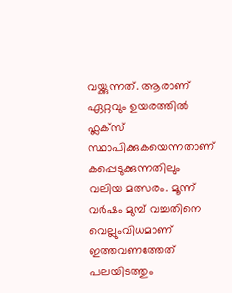വയ്ക്കുന്നത്. ആരാണ് ഏറ്റവും ഉയരത്തിൽ ഫ്ലക്സ് സ്ഥാപിക്കുകയെന്നതാണ് കപ്പെടുക്കുന്നതിലും വലിയ മത്സരം. മൂന്ന് വർഷം മുമ്പ് വച്ചതിനെ വെല്ലുംവിധമാണ് ഇത്തവണത്തേത് പലയിടത്തും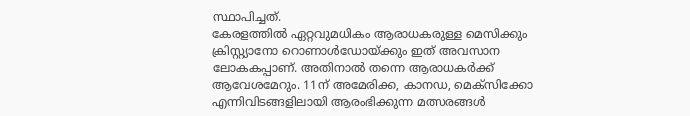സ്ഥാപിച്ചത്.
കേരളത്തിൽ ഏറ്റവുമധികം ആരാധകരുള്ള മെസിക്കും ക്രിസ്റ്റ്യാനോ റൊണാൾഡോയ്ക്കും ഇത് അവസാന ലോകകപ്പാണ്. അതിനാൽ തന്നെ ആരാധകർക്ക് ആവേശമേറും. 11ന് അമേരിക്ക, കാനഡ, മെക്സിക്കോ എന്നിവിടങ്ങളിലായി ആരംഭിക്കുന്ന മത്സരങ്ങൾ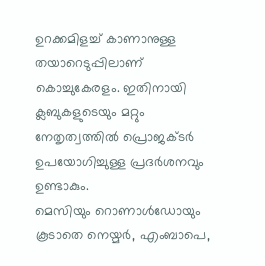ഉറക്കമിളച്ച് കാണാനുള്ള തയാറെടുപ്പിലാണ് കൊച്ചുകേരളം. ഇതിനായി ക്ലബുകളുടെയും മറ്റും നേതൃത്വത്തിൽ പ്രൊജക്ടർ ഉപയോഗിച്ചുള്ള പ്രദർശനവും ഉണ്ടാകും.
മെസിയും റൊണാൾഡോയും കൂടാതെ നെയ്മർ, എംബാപെ,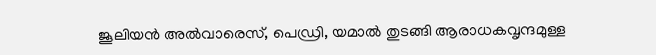ജൂലിയൻ അൽവാരെസ്, പെഡ്രി, യമാൽ തുടങ്ങി ആരാധകവൃന്ദമുള്ള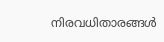നിരവധിതാരങ്ങൾ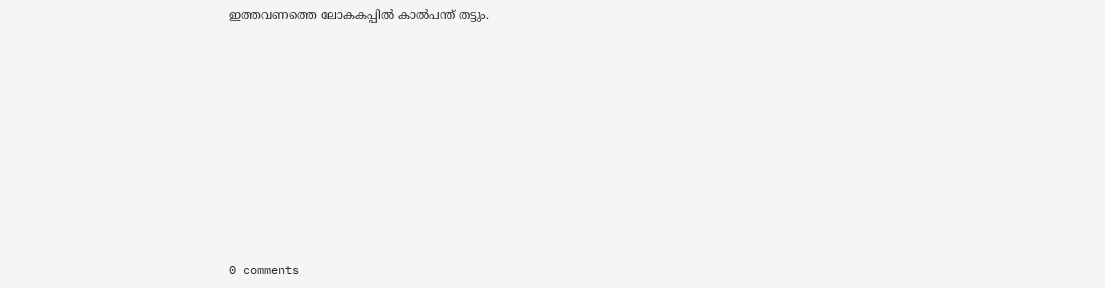ഇത്തവണത്തെ ലോകകപ്പിൽ കാൽപന്ത് തട്ടും.










0 comments